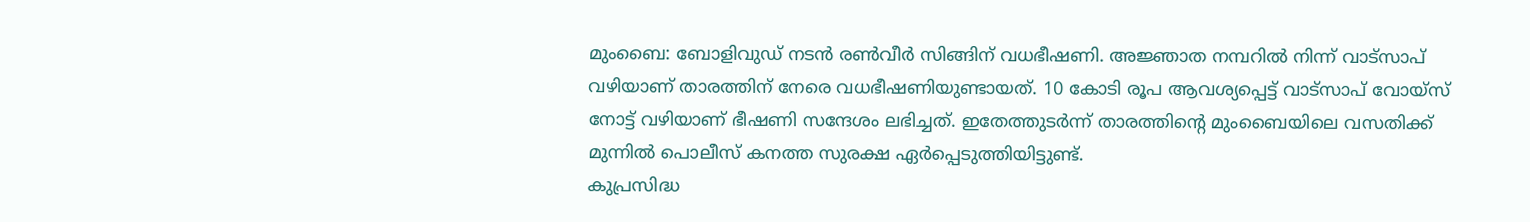മുംബൈ: ബോളിവുഡ് നടൻ രൺവീർ സിങ്ങിന് വധഭീഷണി. അജ്ഞാത നമ്പറിൽ നിന്ന് വാട്സാപ് വഴിയാണ് താരത്തിന് നേരെ വധഭീഷണിയുണ്ടായത്. 10 കോടി രൂപ ആവശ്യപ്പെട്ട് വാട്സാപ് വോയ്സ് നോട്ട് വഴിയാണ് ഭീഷണി സന്ദേശം ലഭിച്ചത്. ഇതേത്തുടർന്ന് താരത്തിന്റെ മുംബൈയിലെ വസതിക്ക് മുന്നിൽ പൊലീസ് കനത്ത സുരക്ഷ ഏർപ്പെടുത്തിയിട്ടുണ്ട്.
കുപ്രസിദ്ധ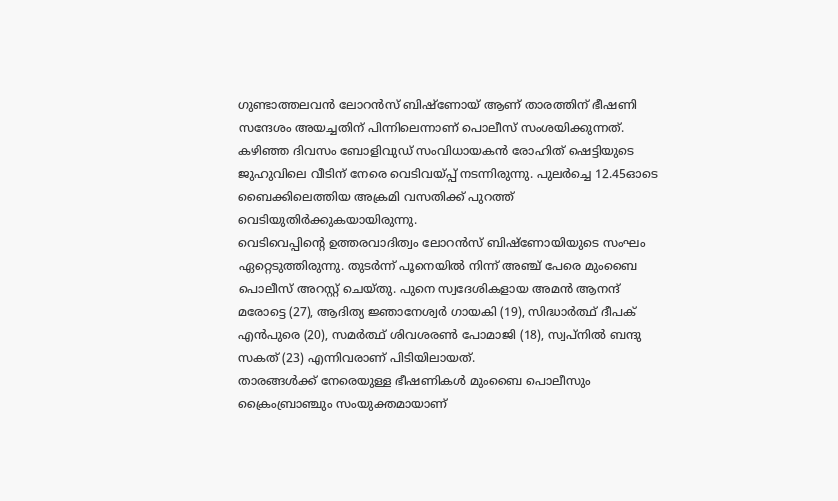ഗുണ്ടാത്തലവൻ ലോറൻസ് ബിഷ്ണോയ് ആണ് താരത്തിന് ഭീഷണി സന്ദേശം അയച്ചതിന് പിന്നിലെന്നാണ് പൊലീസ് സംശയിക്കുന്നത്. കഴിഞ്ഞ ദിവസം ബോളിവുഡ് സംവിധായകൻ രോഹിത് ഷെട്ടിയുടെ ജുഹുവിലെ വീടിന് നേരെ വെടിവയ്പ്പ് നടന്നിരുന്നു. പുലർച്ചെ 12.45ഓടെ ബൈക്കിലെത്തിയ അക്രമി വസതിക്ക് പുറത്ത് വെടിയുതിർക്കുകയായിരുന്നു.
വെടിവെപ്പിന്റെ ഉത്തരവാദിത്വം ലോറൻസ് ബിഷ്ണോയിയുടെ സംഘം ഏറ്റെടുത്തിരുന്നു. തുടർന്ന് പൂനെയിൽ നിന്ന് അഞ്ച് പേരെ മുംബൈ പൊലീസ് അറസ്റ്റ് ചെയ്തു. പുനെ സ്വദേശികളായ അമൻ ആനന്ദ് മരോട്ടെ (27), ആദിത്യ ജ്ഞാനേശ്വർ ഗായകി (19), സിദ്ധാർത്ഥ് ദീപക് എൻപുരെ (20), സമർത്ഥ് ശിവശരൺ പോമാജി (18), സ്വപ്നിൽ ബന്ദു സകത് (23) എന്നിവരാണ് പിടിയിലായത്.
താരങ്ങൾക്ക് നേരെയുള്ള ഭീഷണികൾ മുംബൈ പൊലീസും ക്രൈംബ്രാഞ്ചും സംയുക്തമായാണ്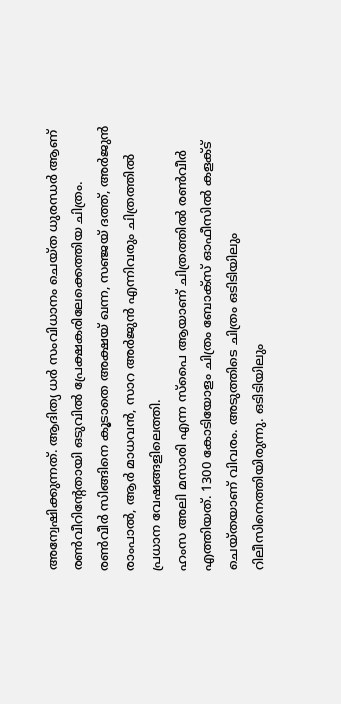അന്വേഷിക്കുന്നത്. ആദിത്യ ധർ സംവിധാനം ചെയ്ത ധുരന്ധർ ആണ് രൺവീറിന്റേതായി ഒടുവിൽ പ്രേക്ഷകരിലേക്കെത്തിയ ചിത്രം. രൺവീർ സിങ്ങിനെ കൂടാതെ അക്ഷയ് ഖന്ന, സഞ്ജയ് ദത്ത്, അർജുൻ രാംപാൽ, ആർ മാധവൻ, സാറ അർജുൻ എന്നിവരും ചിത്രത്തിൽ പ്രധാന വേഷങ്ങളിലെത്തി.
ഹംസ അലി മസാരി എന്ന സ്പൈ ആയാണ് ചിത്രത്തിൽ രൺവീർ എത്തിയത്. 1300 കോടിയോളം ചിത്രം ബോക്സ് ഓഫീസിൽ കളക്ട് ചെയ്തയാണ് വിവരം. അടുത്തിടെ ചിത്രം ഒടിടിയിലും റിലീസിനെത്തിയിരുന്നു. ഒടിടിയിലും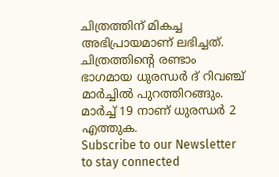ചിത്രത്തിന് മികച്ച അഭിപ്രായമാണ് ലഭിച്ചത്. ചിത്രത്തിന്റെ രണ്ടാം ഭാഗമായ ധുരന്ധർ ദ് റിവഞ്ച് മാർച്ചിൽ പുറത്തിറങ്ങും. മാർച്ച് 19 നാണ് ധുരന്ധർ 2 എത്തുക.
Subscribe to our Newsletter to stay connected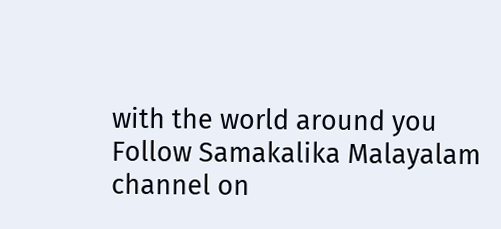with the world around you
Follow Samakalika Malayalam channel on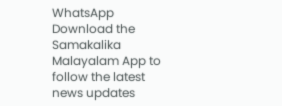WhatsApp
Download the Samakalika Malayalam App to follow the latest news updates